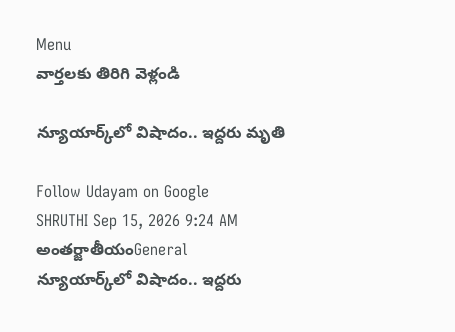Menu
వార్తలకు తిరిగి వెళ్లండి

న్యూయార్క్‌లో విషాదం.. ఇద్దరు మృతి

Follow Udayam on Google
SHRUTHI Sep 15, 2026 9:24 AM అంతర్జాతీయంGeneral
న్యూయార్క్‌లో విషాదం.. ఇద్దరు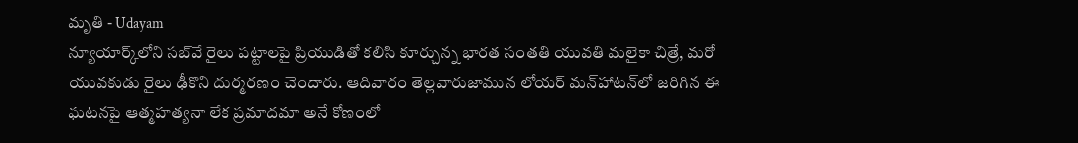మృతి - Udayam
న్యూయార్క్‌లోని సబ్‌వే రైలు పట్టాలపై ప్రియుడితో కలిసి కూర్చున్న భారత సంతతి యువతి మలైకా చిత్రే, మరో యువకుడు రైలు ఢీకొని దుర్మరణం చెందారు. ఆదివారం తెల్లవారుజామున లోయర్‌ మన్‌హాటన్‌లో జరిగిన ఈ ఘటనపై ఆత్మహత్యనా లేక ప్రమాదమా అనే కోణంలో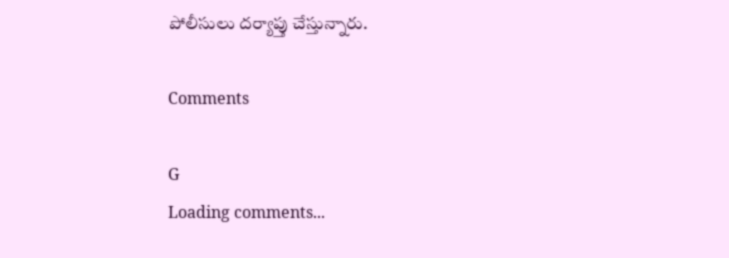పోలీసులు దర్యాప్తు చేస్తున్నారు.

Comments

G
Loading comments...